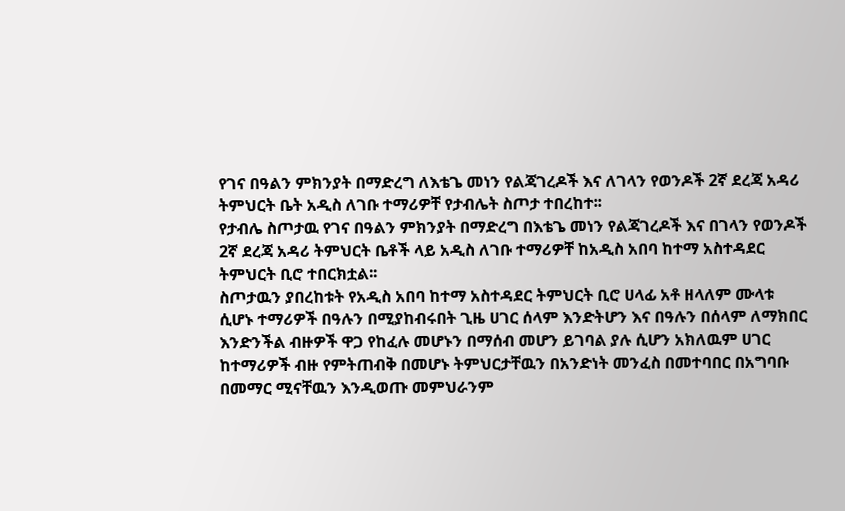የገና በዓልን ምክንያት በማድረግ ለእቴጌ መነን የልጃገረዶች እና ለገላን የወንዶች 2ኛ ደረጃ አዳሪ ትምህርት ቤት አዲስ ለገቡ ተማሪዎቸ የታብሌት ስጦታ ተበረከተ፡፡
የታብሌ ስጦታዉ የገና በዓልን ምክንያት በማድረግ በእቴጌ መነን የልጃገረዶች እና በገላን የወንዶች 2ኛ ደረጃ አዳሪ ትምህርት ቤቶች ላይ አዲስ ለገቡ ተማሪዎቸ ከአዲስ አበባ ከተማ አስተዳደር ትምህርት ቢሮ ተበርክቷል፡፡
ስጦታዉን ያበረከቱት የአዲስ አበባ ከተማ አስተዳደር ትምህርት ቢሮ ሀላፊ አቶ ዘላለም ሙላቱ ሲሆኑ ተማሪዎች በዓሉን በሚያከብሩበት ጊዜ ሀገር ሰላም እንድትሆን እና በዓሉን በሰላም ለማክበር እንድንችል ብዙዎች ዋጋ የከፈሉ መሆኑን በማሰብ መሆን ይገባል ያሉ ሲሆን አክለዉም ሀገር ከተማሪዎች ብዙ የምትጠብቅ በመሆኑ ትምህርታቸዉን በአንድነት መንፈስ በመተባበር በአግባቡ በመማር ሚናቸዉን እንዲወጡ መምህራንም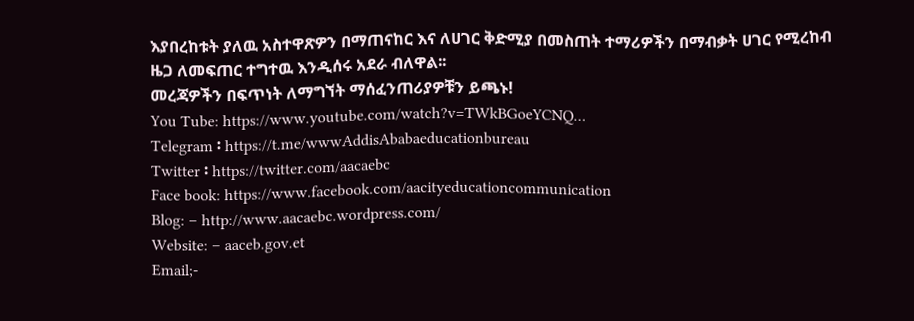እያበረከቱት ያለዉ አስተዋጽዎን በማጠናከር እና ለሀገር ቅድሚያ በመስጠት ተማሪዎችን በማብቃት ሀገር የሚረከብ ዜጋ ለመፍጠር ተግተዉ እንዲሰሩ አደራ ብለዋል፡፡
መረጃዎችን በፍጥነት ለማግኘት ማሰፈንጠሪያዎቹን ይጫኑ!
You Tube: https://www.youtube.com/watch?v=TWkBGoeYCNQ…
Telegram ፡ https://t.me/wwwAddisAbabaeducationbureau
Twitter ፡ https://twitter.com/aacaebc
Face book: https://www.facebook.com/aacityeducationcommunication
Blog: – http://www.aacaebc.wordpress.com/
Website: – aaceb.gov.et
Email;-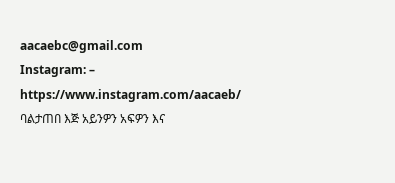aacaebc@gmail.com
Instagram: – https://www.instagram.com/aacaeb/
ባልታጠበ እጅ አይንዎን አፍዎን እና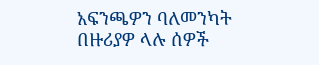አፍንጫዎን ባለመንካት በዙሪያዎ ላሉ ሰዎች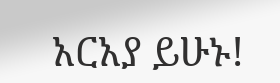አርአያ ይሁኑ!